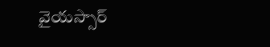వైయస్సార్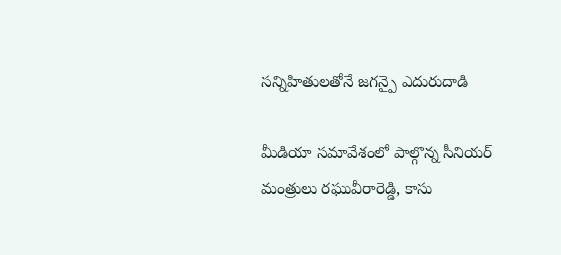సన్నిహితులతోనే జగన్పై ఎదురుదాడి

మీడియా సమావేశంలో పాల్గొన్న సీనియర్ మంత్రులు రఘువీరారెడ్డి, కాసు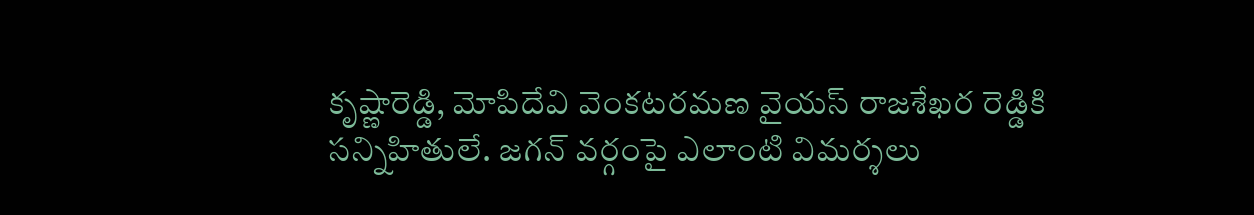కృష్ణారెడ్డి, మోపిదేవి వెంకటరమణ వైయస్ రాజశేఖర రెడ్డికి సన్నిహితులే. జగన్ వర్గంపై ఎలాంటి విమర్శలు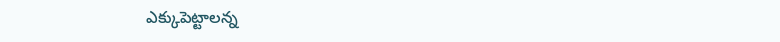ఎక్కుపెట్టాలన్న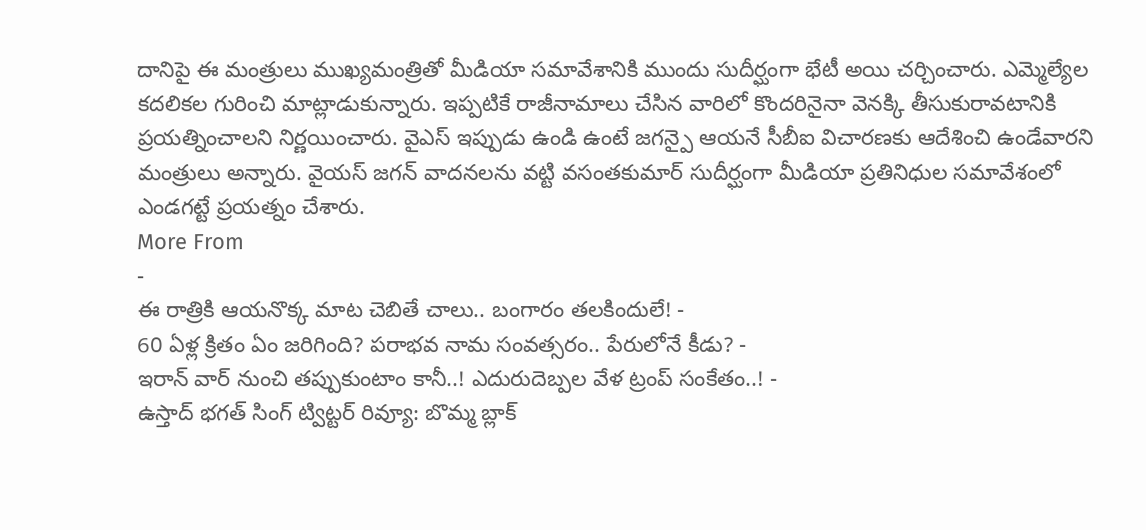దానిపై ఈ మంత్రులు ముఖ్యమంత్రితో మీడియా సమావేశానికి ముందు సుదీర్ఘంగా భేటీ అయి చర్చించారు. ఎమ్మెల్యేల కదలికల గురించి మాట్లాడుకున్నారు. ఇప్పటికే రాజీనామాలు చేసిన వారిలో కొందరినైనా వెనక్కి తీసుకురావటానికి ప్రయత్నించాలని నిర్ణయించారు. వైఎస్ ఇప్పుడు ఉండి ఉంటే జగన్పై ఆయనే సీబీఐ విచారణకు ఆదేశించి ఉండేవారని మంత్రులు అన్నారు. వైయస్ జగన్ వాదనలను వట్టి వసంతకుమార్ సుదీర్ఘంగా మీడియా ప్రతినిధుల సమావేశంలో ఎండగట్టే ప్రయత్నం చేశారు.
More From
-
ఈ రాత్రికి ఆయనొక్క మాట చెబితే చాలు.. బంగారం తలకిందులే! -
60 ఏళ్ల క్రితం ఏం జరిగింది? పరాభవ నామ సంవత్సరం.. పేరులోనే కీడు? -
ఇరాన్ వార్ నుంచి తప్పుకుంటాం కానీ..! ఎదురుదెబ్పల వేళ ట్రంప్ సంకేతం..! -
ఉస్తాద్ భగత్ సింగ్ ట్విట్టర్ రివ్యూ: బొమ్మ బ్లాక్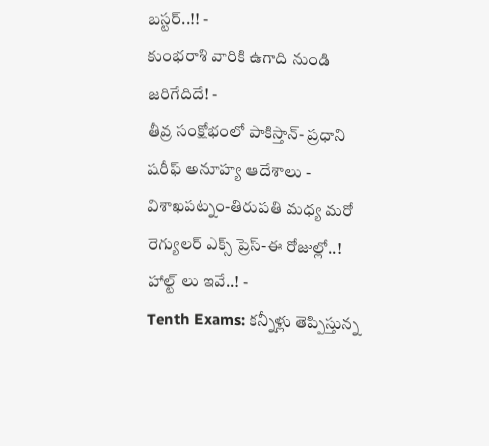బస్టర్..!! -
కుంభరాశి వారికి ఉగాది నుండి జరిగేదిదే! -
తీవ్ర సంక్షోభంలో పాకిస్తాన్- ప్రధాని షరీఫ్ అనూహ్య ఆదేశాలు -
విశాఖపట్నం-తిరుపతి మధ్య మరో రెగ్యులర్ ఎక్స్ ప్రెస్-ఈ రోజుల్లో..! హాల్ట్ లు ఇవే..! -
Tenth Exams: కన్నీళ్లు తెప్పిస్తున్న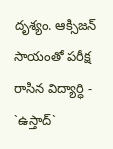దృశ్యం. ఆక్సిజన్ సాయంతో పరీక్ష రాసిన విద్యార్ధి -
`ఉస్తాద్`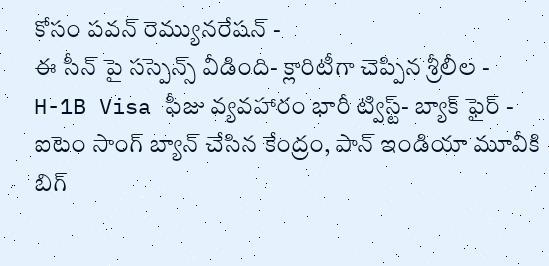కోసం పవన్ రెమ్యునరేషన్ -
ఈ సీన్ పై సస్పెన్స్ వీడింది- క్లారిటీగా చెప్పిన శ్రీలీల -
H-1B Visa ఫీజు వ్యవహారం భారీ ట్విస్ట్- బ్యాక్ ఫైర్ -
ఐటెం సాంగ్ బ్యాన్ చేసిన కేంద్రం, పాన్ ఇండియా మూవీకి బిగ్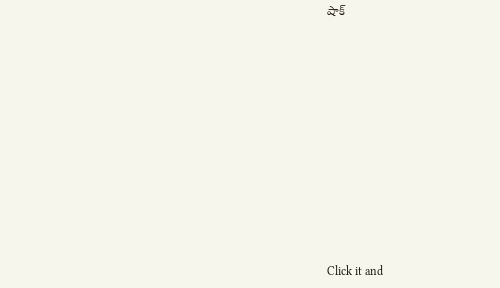షాక్












Click it and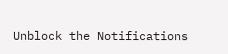Unblock the Notifications